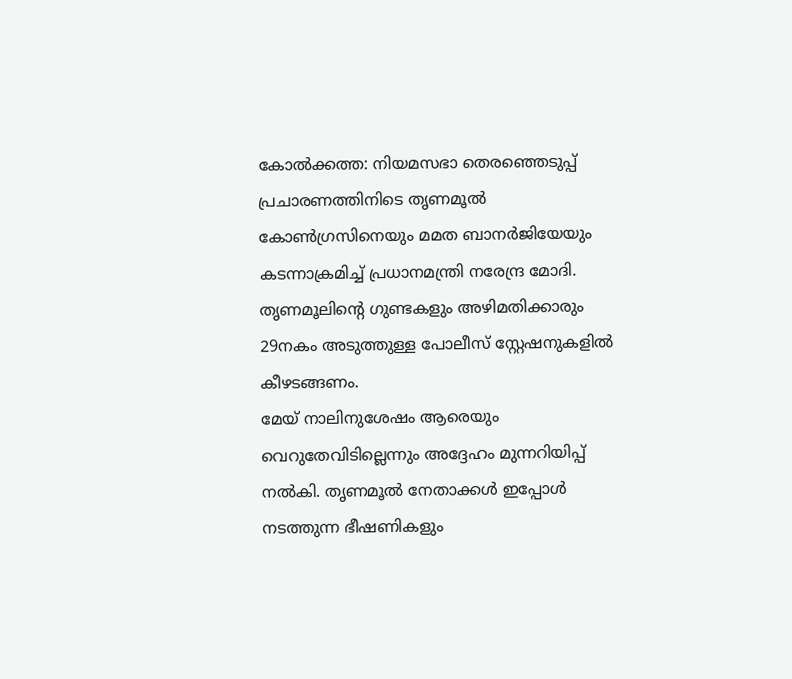കോൽക്കത്ത: നിയമസഭാ തെരഞ്ഞെടുപ്പ് പ്രചാരണത്തിനിടെ തൃണമൂൽ കോൺഗ്രസിനെയും മമത ബാനർജിയേയും കടന്നാക്രമിച്ച് പ്രധാനമന്ത്രി നരേന്ദ്ര മോദി. തൃണമൂലിന്റെ ഗുണ്ടകളും അഴിമതിക്കാരും 29നകം അടുത്തുള്ള പോലീസ് സ്റ്റേഷനുകളിൽ കീഴടങ്ങണം.
മേയ് നാലിനുശേഷം ആരെയും വെറുതേവിടില്ലെന്നും അദ്ദേഹം മുന്നറിയിപ്പ് നൽകി. തൃണമൂൽ നേതാക്കൾ ഇപ്പോൾ നടത്തുന്ന ഭീഷണികളും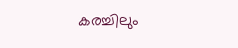കരച്ചിലും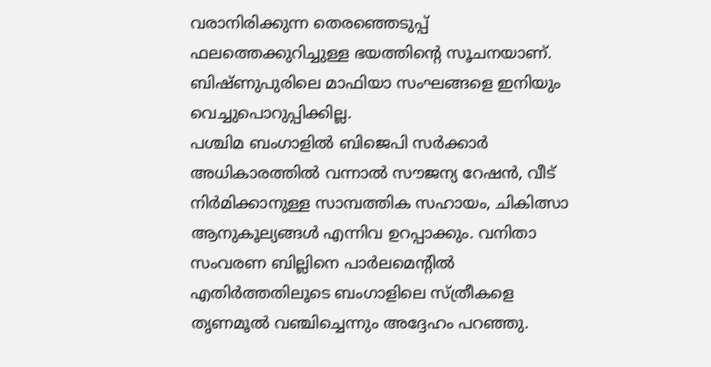വരാനിരിക്കുന്ന തെരഞ്ഞെടുപ്പ് ഫലത്തെക്കുറിച്ചുള്ള ഭയത്തിന്റെ സൂചനയാണ്. ബിഷ്ണുപുരിലെ മാഫിയാ സംഘങ്ങളെ ഇനിയും വെച്ചുപൊറുപ്പിക്കില്ല.
പശ്ചിമ ബംഗാളിൽ ബിജെപി സർക്കാർ അധികാരത്തിൽ വന്നാൽ സൗജന്യ റേഷൻ, വീട് നിർമിക്കാനുള്ള സാമ്പത്തിക സഹായം, ചികിത്സാ ആനുകൂല്യങ്ങൾ എന്നിവ ഉറപ്പാക്കും. വനിതാ സംവരണ ബില്ലിനെ പാർലമെന്റിൽ എതിർത്തതിലൂടെ ബംഗാളിലെ സ്ത്രീകളെ തൃണമൂൽ വഞ്ചിച്ചെന്നും അദ്ദേഹം പറഞ്ഞു.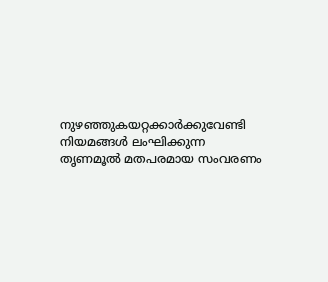നുഴഞ്ഞുകയറ്റക്കാർക്കുവേണ്ടി നിയമങ്ങൾ ലംഘിക്കുന്ന തൃണമൂൽ മതപരമായ സംവരണം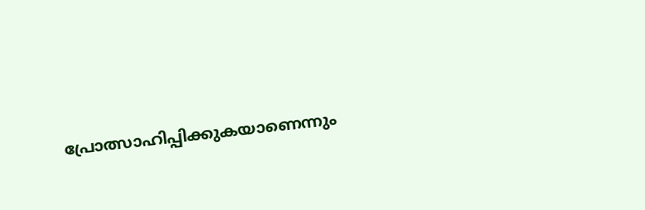പ്രോത്സാഹിപ്പിക്കുകയാണെന്നും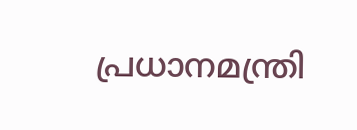പ്രധാനമന്ത്രി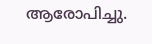ആരോപിച്ചു.